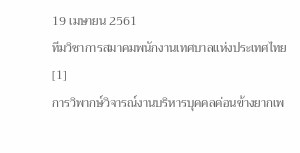19 เมษายน 2561
ทีมวิชาการสมาคมพนักงานเทศบาลแห่งประเทศไทย[1]
การวิพากษ์วิจารณ์งานบริหารบุคคลค่อนข้างยากเพ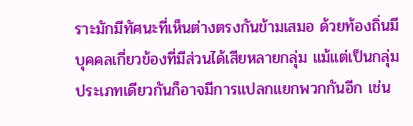ราะมักมีทัศนะที่เห็นต่างตรงกันข้ามเสมอ ด้วยท้องถิ่นมีบุคคลเกี่ยวข้องที่มีส่วนได้เสียหลายกลุ่ม แม้แต่เป็นกลุ่มประเภทเดียวกันก็อาจมีการแปลกแยกพวกกันอีก เช่น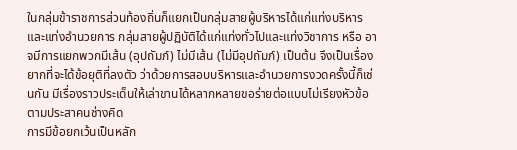ในกลุ่มข้าราชการส่วนท้องถิ่นก็แยกเป็นกลุ่มสายผู้บริหารได้แก่แท่งบริหารและแท่งอำนวยการ กลุ่มสายผู้ปฏิบัติได้แก่แท่งทั่วไปและแท่งวิชาการ หรือ อาจมีการแยกพวกมีเส้น (อุปถัมภ์) ไม่มีเส้น (ไม่มีอุปถัมภ์) เป็นต้น จึงเป็นเรื่องยากที่จะได้ข้อยุติที่ลงตัว ว่าด้วยการสอบบริหารและอำนวยการงวดครั้งนี้ก็เช่นกัน มีเรื่องราวประเด็นให้เล่าขานได้หลากหลายขอร่ายต่อแบบไม่เรียงหัวข้อตามประสาคนช่างคิด
การมีข้อยกเว้นเป็นหลัก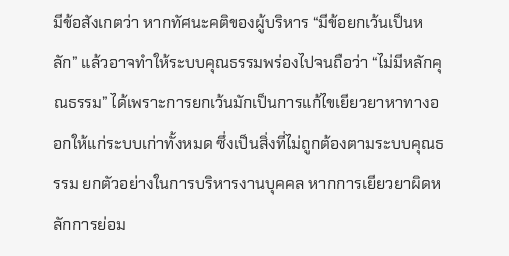มีข้อสังเกตว่า หากทัศนะคติของผู้บริหาร “มีข้อยกเว้นเป็นหลัก” แล้วอาจทำให้ระบบคุณธรรมพร่องไปจนถือว่า “ไม่มีหลักคุณธรรม” ได้เพราะการยกเว้นมักเป็นการแก้ไขเยียวยาหาทางออกให้แก่ระบบเก่าทั้งหมด ซึ่งเป็นสิ่งที่ไม่ถูกต้องตามระบบคุณธรรม ยกตัวอย่างในการบริหารงานบุคคล หากการเยียวยาผิดหลักการย่อม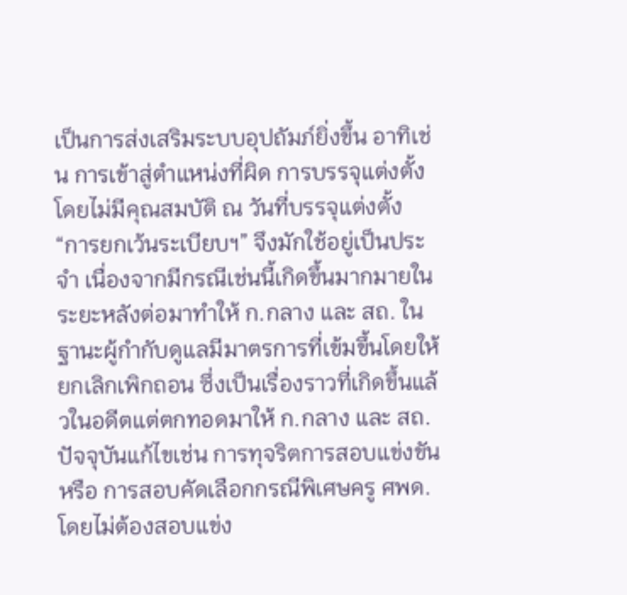เป็นการส่งเสริมระบบอุปถัมภ์ยิ่งขึ้น อาทิเช่น การเข้าสู่ตำแหน่งที่ผิด การบรรจุแต่งตั้งโดยไม่มีคุณสมบัติ ณ วันที่บรรจุแต่งตั้ง “การยกเว้นระเบียบฯ” จึงมักใช้อยู่เป็นประจำ เนื่องจากมีกรณีเช่นนี้เกิดขึ้นมากมายในระยะหลังต่อมาทำให้ ก.กลาง และ สถ. ในฐานะผู้กำกับดูแลมีมาตรการที่เข้มขึ้นโดยให้ยกเลิกเพิกถอน ซึ่งเป็นเรื่องราวที่เกิดขึ้นแล้วในอดีตแต่ตกทอดมาให้ ก.กลาง และ สถ.ปัจจุบันแก้ไขเช่น การทุจริตการสอบแข่งขัน หรือ การสอบคัดเลือกกรณีพิเศษครู ศพด. โดยไม่ต้องสอบแข่ง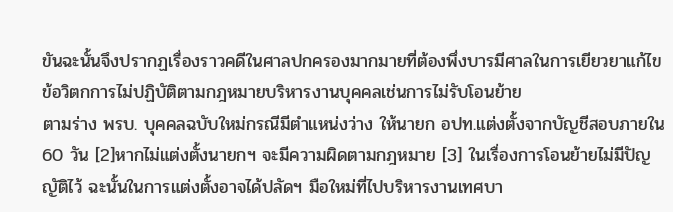ขันฉะนั้นจึงปรากฏเรื่องราวคดีในศาลปกครองมากมายที่ต้องพึ่งบารมีศาลในการเยียวยาแก้ไข
ข้อวิตกการไม่ปฏิบัติตามกฎหมายบริหารงานบุคคลเช่นการไม่รับโอนย้าย
ตามร่าง พรบ. บุคคลฉบับใหม่กรณีมีตำแหน่งว่าง ให้นายก อปท.แต่งตั้งจากบัญชีสอบภายใน 60 วัน [2]หากไม่แต่งตั้งนายกฯ จะมีความผิดตามกฎหมาย [3] ในเรื่องการโอนย้ายไม่มีปัญญัติไว้ ฉะนั้นในการแต่งตั้งอาจได้ปลัดฯ มือใหม่ที่ไปบริหารงานเทศบา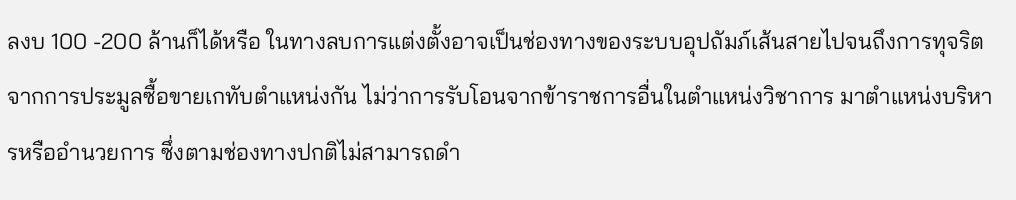ลงบ 100 -200 ล้านก็ได้หรือ ในทางลบการแต่งตั้งอาจเป็นช่องทางของระบบอุปถัมภ์เส้นสายไปจนถึงการทุจริตจากการประมูลซื้อขายเกทับตำแหน่งกัน ไม่ว่าการรับโอนจากข้าราชการอื่นในตำแหน่งวิชาการ มาตำแหน่งบริหารหรืออำนวยการ ซึ่งตามช่องทางปกติไม่สามารถดำ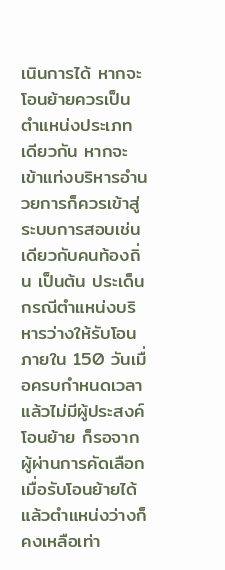เนินการได้ หากจะโอนย้ายควรเป็นตำแหน่งประเภทเดียวกัน หากจะเข้าแท่งบริหารอำนวยการก็ควรเข้าสู่ระบบการสอบเช่นเดียวกับคนท้องถิ่น เป็นต้น ประเด็นกรณีตำแหน่งบริหารว่างให้รับโอนภายใน 150 วันเมื่อครบกำหนดเวลาแล้วไม่มีผู้ประสงค์โอนย้าย ก็รอจากผู้ผ่านการคัดเลือก เมื่อรับโอนย้ายได้แล้วตำแหน่งว่างก็คงเหลือเท่า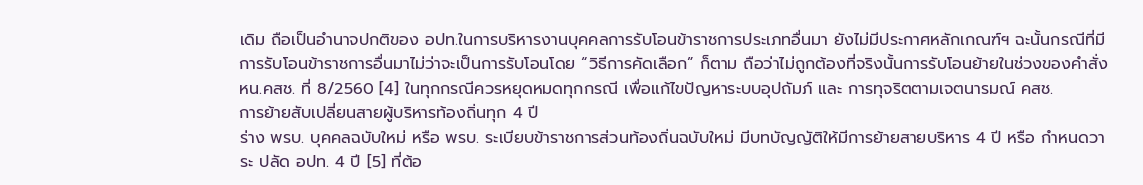เดิม ถือเป็นอำนาจปกติของ อปท.ในการบริหารงานบุคคลการรับโอนข้าราชการประเภทอื่นมา ยังไม่มีประกาศหลักเกณฑ์ฯ ฉะนั้นกรณีที่มีการรับโอนข้าราชการอื่นมาไม่ว่าจะเป็นการรับโอนโดย “วิธีการคัดเลือก” ก็ตาม ถือว่าไม่ถูกต้องที่จริงนั้นการรับโอนย้ายในช่วงของคำสั่ง หน.คสช. ที่ 8/2560 [4] ในทุกกรณีควรหยุดหมดทุกกรณี เพื่อแก้ไขปัญหาระบบอุปถัมภ์ และ การทุจริตตามเจตนารมณ์ คสช.
การย้ายสับเปลี่ยนสายผู้บริหารท้องถิ่นทุก 4 ปี
ร่าง พรบ. บุคคลฉบับใหม่ หรือ พรบ. ระเบียบข้าราชการส่วนท้องถิ่นฉบับใหม่ มีบทบัญญัติให้มีการย้ายสายบริหาร 4 ปี หรือ กำหนดวาระ ปลัด อปท. 4 ปี [5] ที่ต้อ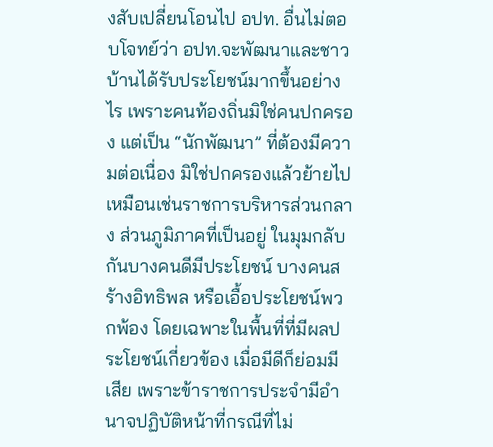งสับเปลี่ยนโอนไป อปท. อื่นไม่ตอบโจทย์ว่า อปท.จะพัฒนาและชาวบ้านได้รับประโยชน์มากขึ้นอย่างไร เพราะคนท้องถิ่นมิใช่คนปกครอง แต่เป็น “นักพัฒนา” ที่ต้องมีความต่อเนื่อง มิใช่ปกครองแล้วย้ายไป เหมือนเช่นราชการบริหารส่วนกลาง ส่วนภูมิภาคที่เป็นอยู่ ในมุมกลับกันบางคนดีมีประโยชน์ บางคนสร้างอิทธิพล หรือเอื้อประโยชน์พวกพ้อง โดยเฉพาะในพื้นที่ที่มีผลประโยชน์เกี่ยวข้อง เมื่อมีดีก็ย่อมมีเสีย เพราะข้าราชการประจำมีอำนาจปฏิบัติหน้าที่กรณีที่ไม่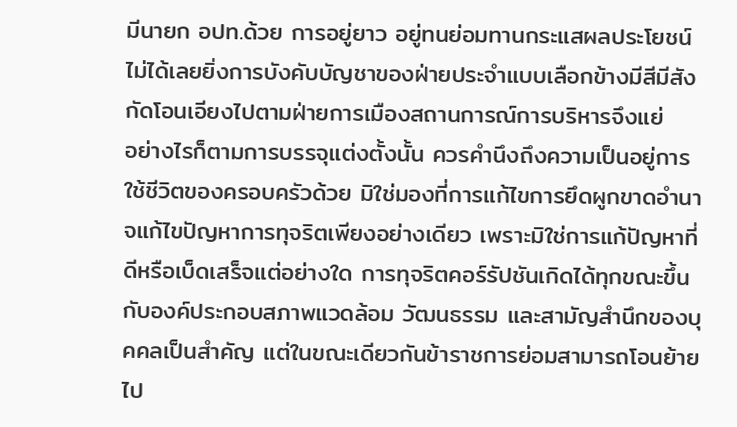มีนายก อปท.ด้วย การอยู่ยาว อยู่ทนย่อมทานกระแสผลประโยชน์ไม่ได้เลยยิ่งการบังคับบัญชาของฝ่ายประจำแบบเลือกข้างมีสีมีสังกัดโอนเอียงไปตามฝ่ายการเมืองสถานการณ์การบริหารจึงแย่
อย่างไรก็ตามการบรรจุแต่งตั้งนั้น ควรคำนึงถึงความเป็นอยู่การใช้ชีวิตของครอบครัวด้วย มิใช่มองที่การแก้ไขการยึดผูกขาดอำนาจแก้ไขปัญหาการทุจริตเพียงอย่างเดียว เพราะมิใช่การแก้ปัญหาที่ดีหรือเบ็ดเสร็จแต่อย่างใด การทุจริตคอร์รัปชันเกิดได้ทุกขณะขึ้นกับองค์ประกอบสภาพแวดล้อม วัฒนธรรม และสามัญสำนึกของบุคคลเป็นสำคัญ แต่ในขณะเดียวกันข้าราชการย่อมสามารถโอนย้ายไป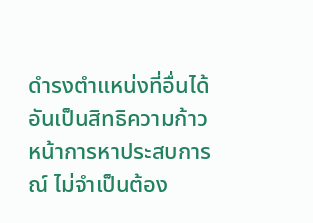ดำรงตำแหน่งที่อื่นได้อันเป็นสิทธิความก้าวหน้าการหาประสบการณ์ ไม่จำเป็นต้อง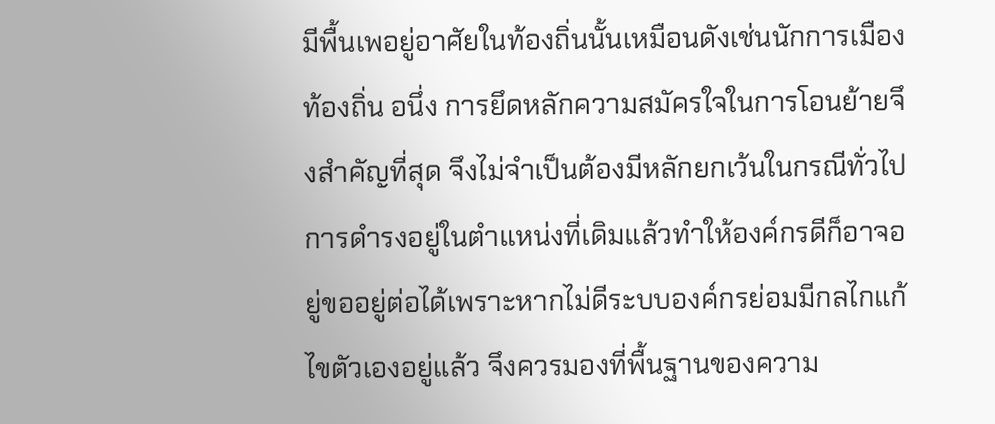มีพื้นเพอยู่อาศัยในท้องถิ่นนั้นเหมือนดังเช่นนักการเมืองท้องถิ่น อนึ่ง การยึดหลักความสมัครใจในการโอนย้ายจึงสำคัญที่สุด จึงไม่จำเป็นต้องมีหลักยกเว้นในกรณีทั่วไป การดำรงอยู่ในตำแหน่งที่เดิมแล้วทำให้องค์กรดีก็อาจอยู่ขออยู่ต่อได้เพราะหากไม่ดีระบบองค์กรย่อมมีกลไกแก้ไขตัวเองอยู่แล้ว จึงควรมองที่พื้นฐานของความ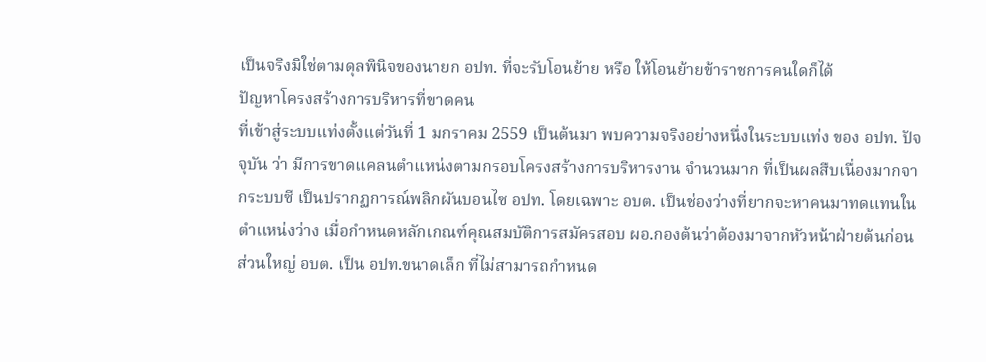เป็นจริงมิใช่ตามดุลพินิจของนายก อปท. ที่จะรับโอนย้าย หรือ ให้โอนย้ายข้าราชการคนใดก็ได้
ปัญหาโครงสร้างการบริหารที่ขาดคน
ที่เข้าสู่ระบบแท่งตั้งแต่วันที่ 1 มกราคม 2559 เป็นต้นมา พบความจริงอย่างหนึ่งในระบบแท่ง ของ อปท. ปัจจุบัน ว่า มีการขาดแคลนตำแหน่งตามกรอบโครงสร้างการบริหารงาน จำนวนมาก ที่เป็นผลสืบเนื่องมากจากระบบซี เป็นปรากฏการณ์พลิกผันบอนไซ อปท. โดยเฉพาะ อบต. เป็นช่องว่างที่ยากจะหาคนมาทดแทนในตำแหน่งว่าง เมื่อกำหนดหลักเกณฑ์คุณสมบัติการสมัครสอบ ผอ.กองต้นว่าต้องมาจากหัวหน้าฝ่ายต้นก่อน ส่วนใหญ่ อบต. เป็น อปท.ขนาดเล็ก ที่ไม่สามารถกำหนด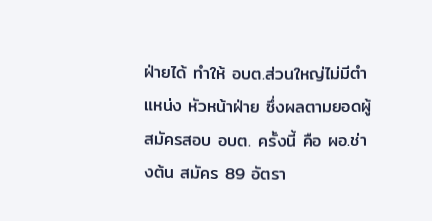ฝ่ายได้ ทำให้ อบต.ส่วนใหญ่ไม่มีตำแหน่ง หัวหน้าฝ่าย ซึ่งผลตามยอดผู้สมัครสอบ อบต. ครั้งนี้ คือ ผอ.ช่างต้น สมัคร 89 อัตรา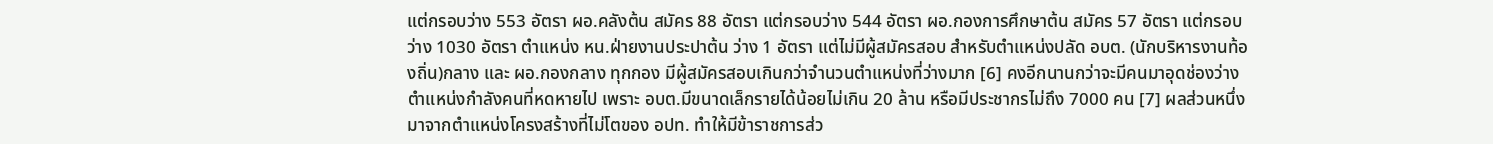แต่กรอบว่าง 553 อัตรา ผอ.คลังต้น สมัคร 88 อัตรา แต่กรอบว่าง 544 อัตรา ผอ.กองการศึกษาต้น สมัคร 57 อัตรา แต่กรอบว่าง 1030 อัตรา ตำแหน่ง หน.ฝ่ายงานประปาต้น ว่าง 1 อัตรา แต่ไม่มีผู้สมัครสอบ สำหรับตำแหน่งปลัด อบต. (นักบริหารงานท้องถิ่น)กลาง และ ผอ.กองกลาง ทุกกอง มีผู้สมัครสอบเกินกว่าจำนวนตำแหน่งที่ว่างมาก [6] คงอีกนานกว่าจะมีคนมาอุดช่องว่างตำแหน่งกำลังคนที่หดหายไป เพราะ อบต.มีขนาดเล็กรายได้น้อยไม่เกิน 20 ล้าน หรือมีประชากรไม่ถึง 7000 คน [7] ผลส่วนหนึ่งมาจากตำแหน่งโครงสร้างที่ไม่โตของ อปท. ทำให้มีข้าราชการส่ว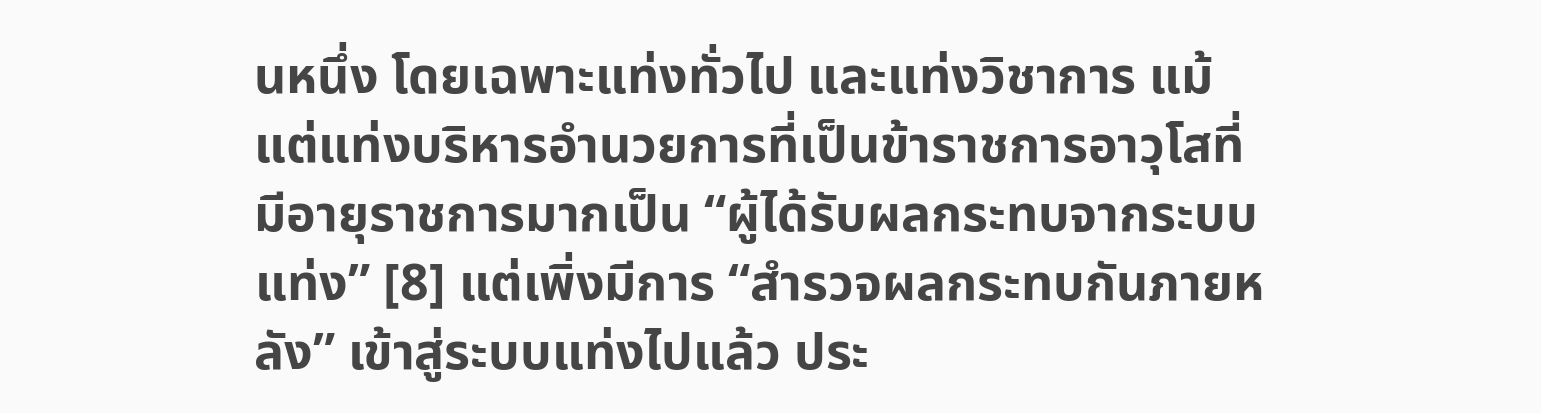นหนึ่ง โดยเฉพาะแท่งทั่วไป และแท่งวิชาการ แม้แต่แท่งบริหารอำนวยการที่เป็นข้าราชการอาวุโสที่มีอายุราชการมากเป็น “ผู้ได้รับผลกระทบจากระบบแท่ง” [8] แต่เพิ่งมีการ “สำรวจผลกระทบกันภายหลัง” เข้าสู่ระบบแท่งไปแล้ว ประ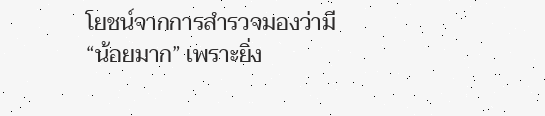โยชน์จากการสำรวจมองว่ามี “น้อยมาก” เพราะยิ่ง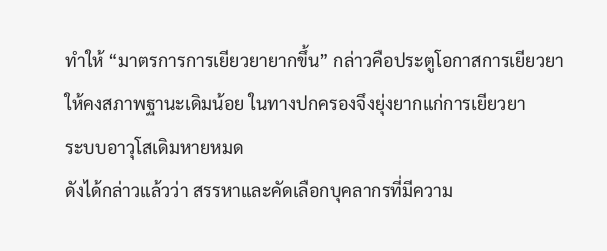ทำให้ “มาตรการการเยียวยายากขึ้น” กล่าวคือประตูโอกาสการเยียวยาให้คงสภาพฐานะเดิมน้อย ในทางปกครองจึงยุ่งยากแก่การเยียวยา
ระบบอาวุโสเดิมหายหมด
ดังได้กล่าวแล้วว่า สรรหาและคัดเลือกบุคลากรที่มีความ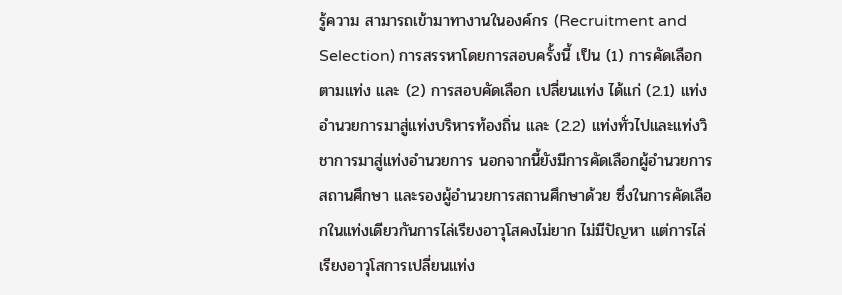รู้ความ สามารถเข้ามาทางานในองค์กร (Recruitment and Selection) การสรรหาโดยการสอบครั้งนี้ เป็น (1) การคัดเลือก ตามแท่ง และ (2) การสอบคัดเลือก เปลี่ยนแท่ง ได้แก่ (2.1) แท่งอำนวยการมาสู่แท่งบริหารท้องถิ่น และ (2.2) แท่งทั่วไปและแท่งวิชาการมาสู่แท่งอำนวยการ นอกจากนี้ยังมีการคัดเลือกผู้อำนวยการสถานศึกษา และรองผู้อำนวยการสถานศึกษาด้วย ซึ่งในการคัดเลือกในแท่งเดียวกันการไล่เรียงอาวุโสคงไม่ยาก ไม่มีปัญหา แต่การไล่เรียงอาวุโสการเปลี่ยนแท่ง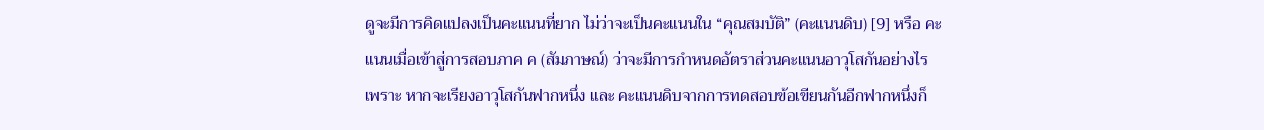ดูจะมีการคิดแปลงเป็นคะแนนที่ยาก ไม่ว่าจะเป็นคะแนนใน “คุณสมบัติ” (คะแนนดิบ) [9] หรือ คะแนนเมื่อเข้าสู่การสอบภาค ค (สัมภาษณ์) ว่าจะมีการกำหนดอัตราส่วนคะแนนอาวุโสกันอย่างไร เพราะ หากจะเรียงอาวุโสกันฟากหนึ่ง และ คะแนนดิบจากการทดสอบข้อเขียนกันอีกฟากหนึ่งก็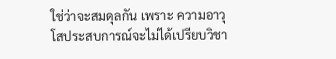ใช่ว่าจะสมดุลกัน เพราะ ความอาวุโสประสบการณ์จะไม่ได้เปรียบวิชา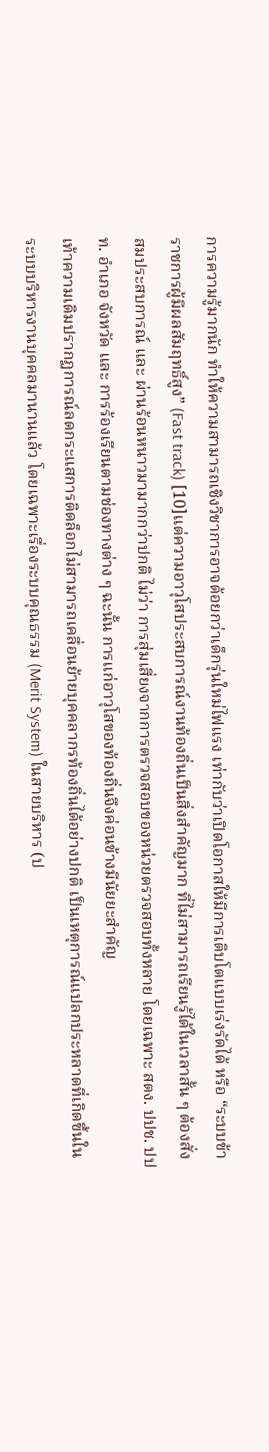การความรู้มากนัก ทำให้ความสามารถเชิงวิชาการอาจด้อยกว่าเด็กรุ่นใหม่ไฟแรง เท่ากับว่าเปิดโอกาสให้มีการเติบโตแบบเร่งรัดได้ หรือ “ระบบข้าราชการผู้มีผลสัมฤทธิ์สูง” (Fast track) [10]แต่ความอาวุโสประสบการณ์งานท้องถิ่นเป็นสิ่งสำคัญมาก ที่ไม่สามารถเรียนรู้ได้ในเวลาสั้น ๆ ต้องสั่งสมประสบการณ์ และ ผ่านร้อนหนาวมามากกว่าปกติ ไม่ว่า การสุ่มเสี่ยงจากการตรวจสอบของหน่วยตรวจสอบทั้งหลาย โดยเฉพาะ สตง. ปปช. ปปท. อำเภอ จังหวัด และ การร้องเรียนตามช่องทางต่าง ๆ ฉะนั้น การแก่อาวุโสของท้องถิ่นจึงค่อนข้างมีนัยยะสำคัญ
เท้าความเดิมปรากฏการณ์ลดกระแสการติดล็อกไม่สามารถเคลื่อนย้ายบุคคลากรท้องถิ่นได้อย่างปกติ เป็นเหตุการณ์แปลกประหลาดที่เกิดขึ้นในระบบบริหารงานบุคคลมานานแล้ว โดยเฉพาะเรื่องระบบคุณธรรม (Merit System) ในสายบริหาร (ป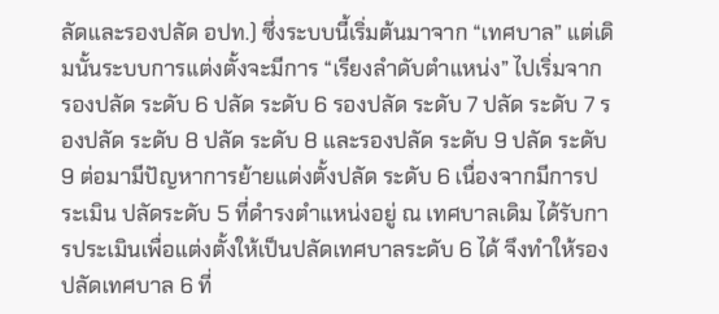ลัดและรองปลัด อปท.) ซึ่งระบบนี้เริ่มต้นมาจาก “เทศบาล” แต่เดิมนั้นระบบการแต่งตั้งจะมีการ “เรียงลำดับตำแหน่ง” ไปเริ่มจาก รองปลัด ระดับ 6 ปลัด ระดับ 6 รองปลัด ระดับ 7 ปลัด ระดับ 7 รองปลัด ระดับ 8 ปลัด ระดับ 8 และรองปลัด ระดับ 9 ปลัด ระดับ 9 ต่อมามีปัญหาการย้ายแต่งตั้งปลัด ระดับ 6 เนื่องจากมีการประเมิน ปลัดระดับ 5 ที่ดำรงตำแหน่งอยู่ ณ เทศบาลเดิม ได้รับการประเมินเพื่อแต่งตั้งให้เป็นปลัดเทศบาลระดับ 6 ได้ จึงทำให้รองปลัดเทศบาล 6 ที่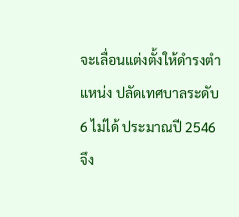จะเลื่อนแต่งตั้งให้ดำรงตำแหน่ง ปลัดเทศบาลระดับ 6 ไม่ได้ ประมาณปี 2546 จึง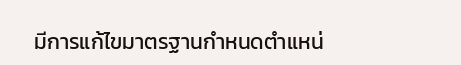มีการแก้ไขมาตรฐานกำหนดตำแหน่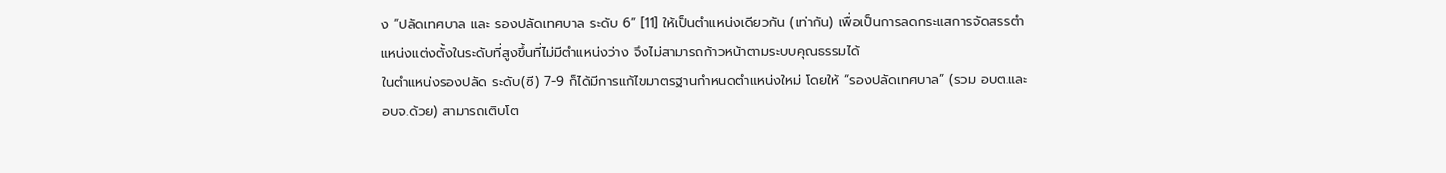ง “ปลัดเทศบาล และ รองปลัดเทศบาล ระดับ 6” [11] ให้เป็นตำแหน่งเดียวกัน (เท่ากัน) เพื่อเป็นการลดกระแสการจัดสรรตำแหน่งแต่งตั้งในระดับที่สูงขึ้นที่ไม่มีตำแหน่งว่าง จึงไม่สามารถก้าวหน้าตามระบบคุณธรรมได้
ในตำแหน่งรองปลัด ระดับ(ซี) 7-9 ก็ได้มีการแก้ไขมาตรฐานกำหนดตำแหน่งใหม่ โดยให้ “รองปลัดเทศบาล” (รวม อบต.และ อบจ.ด้วย) สามารถเติบโต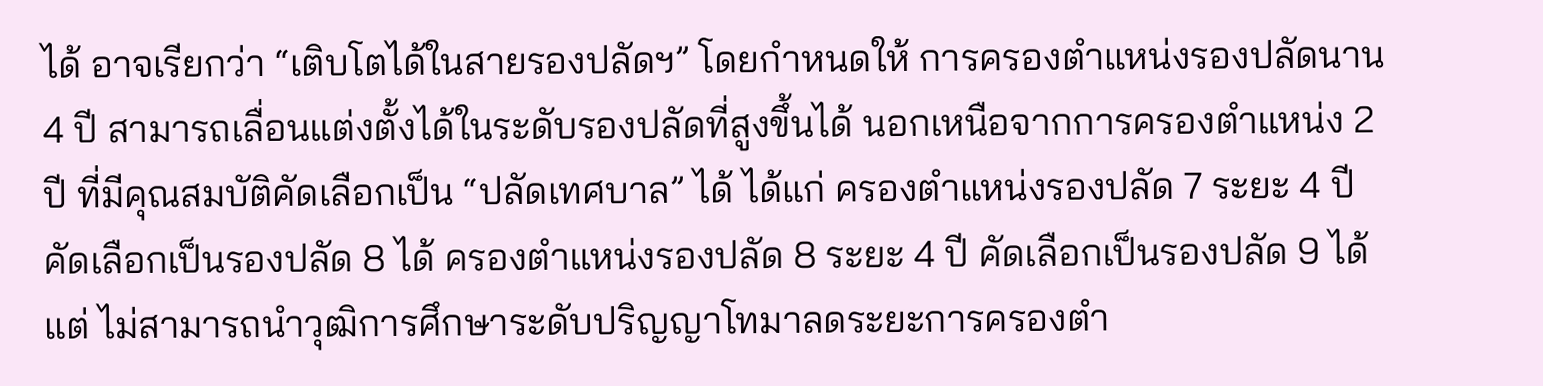ได้ อาจเรียกว่า “เติบโตได้ในสายรองปลัดฯ” โดยกำหนดให้ การครองตำแหน่งรองปลัดนาน 4 ปี สามารถเลื่อนแต่งตั้งได้ในระดับรองปลัดที่สูงขึ้นได้ นอกเหนือจากการครองตำแหน่ง 2 ปี ที่มีคุณสมบัติคัดเลือกเป็น “ปลัดเทศบาล” ได้ ได้แก่ ครองตำแหน่งรองปลัด 7 ระยะ 4 ปี คัดเลือกเป็นรองปลัด 8 ได้ ครองตำแหน่งรองปลัด 8 ระยะ 4 ปี คัดเลือกเป็นรองปลัด 9 ได้ แต่ ไม่สามารถนำวุฒิการศึกษาระดับปริญญาโทมาลดระยะการครองตำ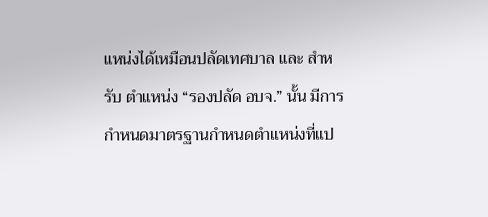แหน่งได้เหมือนปลัดเทศบาล และ สำหรับ ตำแหน่ง “รองปลัด อบจ.” นั้น มีการกำหนดมาตรฐานกำหนดตำแหน่งที่แป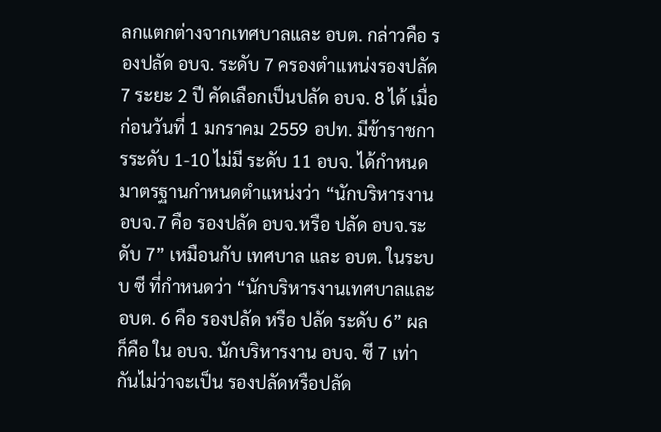ลกแตกต่างจากเทศบาลและ อบต. กล่าวคือ รองปลัด อบจ. ระดับ 7 ครองตำแหน่งรองปลัด 7 ระยะ 2 ปี คัดเลือกเป็นปลัด อบจ. 8 ได้ เมื่อก่อนวันที่ 1 มกราคม 2559 อปท. มีข้าราชการระดับ 1-10 ไม่มี ระดับ 11 อบจ. ได้กำหนดมาตรฐานกำหนดตำแหน่งว่า “นักบริหารงาน อบจ.7 คือ รองปลัด อบจ.หรือ ปลัด อบจ.ระดับ 7” เหมือนกับ เทศบาล และ อบต. ในระบบ ซี ที่กำหนดว่า “นักบริหารงานเทศบาลและอบต. 6 คือ รองปลัด หรือ ปลัด ระดับ 6” ผลก็คือ ใน อบจ. นักบริหารงาน อบจ. ซี 7 เท่ากันไม่ว่าจะเป็น รองปลัดหรือปลัด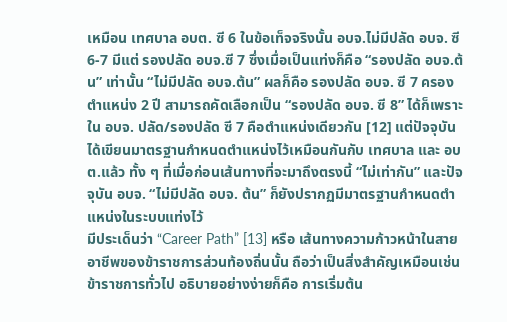เหมือน เทศบาล อบต. ซี 6 ในข้อเท็จจริงนั้น อบจ.ไม่มีปลัด อบจ. ซี 6-7 มีแต่ รองปลัด อบจ.ซี 7 ซึ่งเมื่อเป็นแท่งก็คือ “รองปลัด อบจ.ต้น” เท่านั้น “ไม่มีปลัด อบจ.ต้น” ผลก็คือ รองปลัด อบจ. ซี 7 ครองตำแหน่ง 2 ปี สามารถคัดเลือกเป็น “รองปลัด อบจ. ซี 8” ได้ก็เพราะ ใน อบจ. ปลัด/รองปลัด ซี 7 คือตำแหน่งเดียวกัน [12] แต่ปัจจุบันได้เขียนมาตรฐานกำหนดตำแหน่งไว้เหมือนกันกับ เทศบาล และ อบต.แล้ว ทั้ง ๆ ที่เมื่อก่อนเส้นทางที่จะมาถึงตรงนี้ “ไม่เท่ากัน” และปัจจุบัน อบจ. “ไม่มีปลัด อบจ. ต้น” ก็ยังปรากฏมีมาตรฐานกำหนดตำแหน่งในระบบแท่งไว้
มีประเด็นว่า “Career Path” [13] หรือ เส้นทางความก้าวหน้าในสายอาชีพของข้าราชการส่วนท้องถิ่นนั้น ถือว่าเป็นสิ่งสำคัญเหมือนเช่นข้าราชการทั่วไป อธิบายอย่างง่ายก็คือ การเริ่มต้น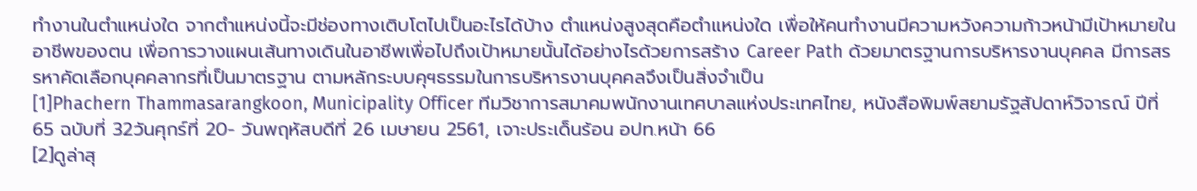ทำงานในตำแหน่งใด จากตำแหน่งนี้จะมีช่องทางเติบโตไปเป็นอะไรได้บ้าง ตำแหน่งสูงสุดคือตำแหน่งใด เพื่อให้คนทำงานมีความหวังความก้าวหน้ามีเป้าหมายในอาชีพของตน เพื่อการวางแผนเส้นทางเดินในอาชีพเพื่อไปถึงเป้าหมายนั้นได้อย่างไรด้วยการสร้าง Career Path ด้วยมาตรฐานการบริหารงานบุคคล มีการสรรหาคัดเลือกบุคคลากรที่เป็นมาตรฐาน ตามหลักระบบคุฯธรรมในการบริหารงานบุคคลจึงเป็นสิ่งจำเป็น
[1]Phachern Thammasarangkoon, Municipality Officer ทีมวิชาการสมาคมพนักงานเทศบาลแห่งประเทศไทย, หนังสือพิมพ์สยามรัฐสัปดาห์วิจารณ์ ปีที่ 65 ฉบับที่ 32วันศุกร์ที่ 20- วันพฤหัสบดีที่ 26 เมษายน 2561, เจาะประเด็นร้อน อปท.หน้า 66
[2]ดูล่าสุ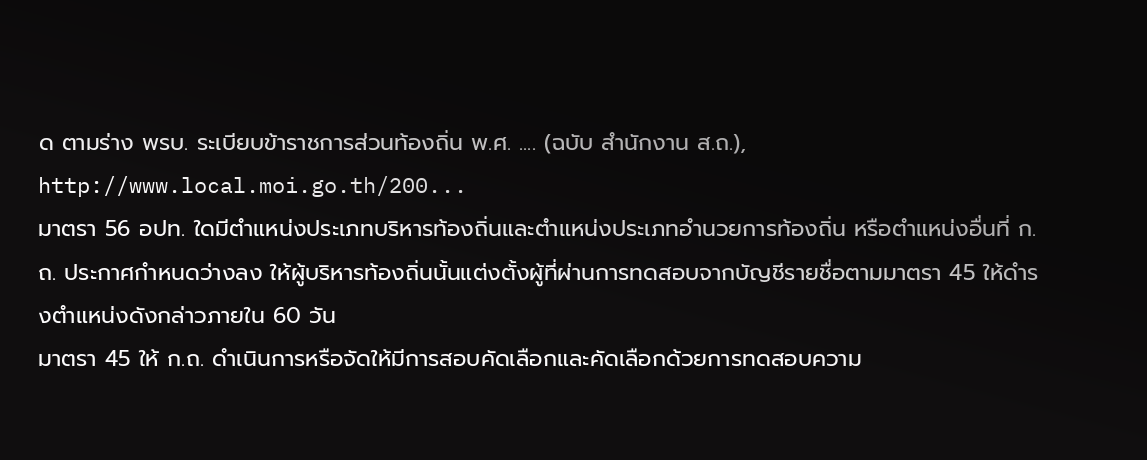ด ตามร่าง พรบ. ระเบียบข้าราชการส่วนท้องถิ่น พ.ศ. .... (ฉบับ สำนักงาน ส.ถ.), http://www.local.moi.go.th/200...
มาตรา 56 อปท. ใดมีตำแหน่งประเภทบริหารท้องถิ่นและตำแหน่งประเภทอำนวยการท้องถิ่น หรือตำแหน่งอื่นที่ ก.ถ. ประกาศกำหนดว่างลง ให้ผู้บริหารท้องถิ่นนั้นแต่งตั้งผู้ที่ผ่านการทดสอบจากบัญชีรายชื่อตามมาตรา 45 ให้ดำรงตำแหน่งดังกล่าวภายใน 60 วัน
มาตรา 45 ให้ ก.ถ. ดำเนินการหรือจัดให้มีการสอบคัดเลือกและคัดเลือกด้วยการทดสอบความ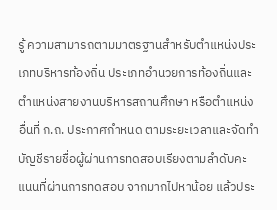รู้ ความสามารถตามมาตรฐานสำหรับตำแหน่งประเภทบริหารท้องถิ่น ประเภทอำนวยการท้องถิ่นและตำแหน่งสายงานบริหารสถานศึกษา หรือตำแหน่งอื่นที่ ก.ถ. ประกาศกำหนด ตามระยะเวลาและจัดทำบัญชีรายชื่อผู้ผ่านการทดสอบเรียงตามลำดับคะแนนที่ผ่านการทดสอบ จากมากไปหาน้อย แล้วประ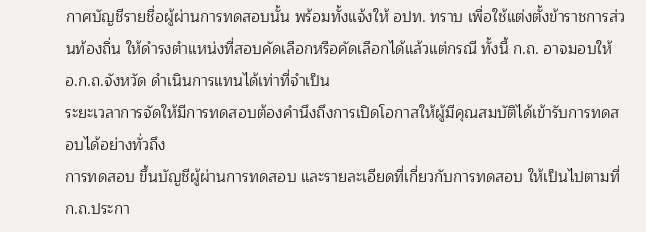กาศบัญชีรายชื่อผู้ผ่านการทดสอบนั้น พร้อมทั้งแจ้งให้ อปท. ทราบ เพื่อใช้แต่งตั้งข้าราชการส่วนท้องถิ่น ให้ดำรงตำแหน่งที่สอบคัดเลือกหรือคัดเลือกได้แล้วแต่กรณี ทั้งนี้ ก.ถ. อาจมอบให้ อ.ก.ถ.จังหวัด ดำเนินการแทนได้เท่าที่จำเป็น
ระยะเวลาการจัดให้มีการทดสอบต้องคำนึงถึงการเปิดโอกาสให้ผู้มีคุณสมบัติได้เข้ารับการทดสอบได้อย่างทั่วถึง
การทดสอบ ขึ้นบัญชีผู้ผ่านการทดสอบ และรายละเอียดที่เกี่ยวกับการทดสอบ ให้เป็นไปตามที่ ก.ถ.ประกา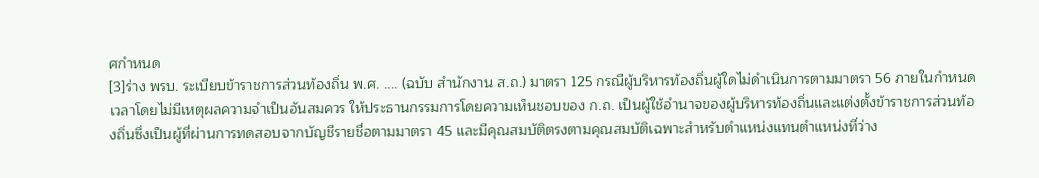ศกำหนด
[3]ร่าง พรบ. ระเบียบข้าราชการส่วนท้องถิ่น พ.ศ. .... (ฉบับ สำนักงาน ส.ถ.) มาตรา 125 กรณีผู้บริหารท้องถิ่นผู้ใดไม่ดำเนินการตามมาตรา 56 ภายในกำหนดเวลาโดยไม่มีเหตุผลความจำเป็นอันสมควร ให้ประธานกรรมการโดยความเห็นชอบของ ก.ถ. เป็นผู้ใช้อำนาจของผู้บริหารท้องถิ่นและแต่งตั้งข้าราชการส่วนท้องถิ่นซึ่งเป็นผู้ที่ผ่านการทดสอบจากบัญชีรายชื่อตามมาตรา 45 และมีคุณสมบัติตรงตามคุณสมบัติเฉพาะสำหรับตำแหน่งแทนตำแหน่งที่ว่าง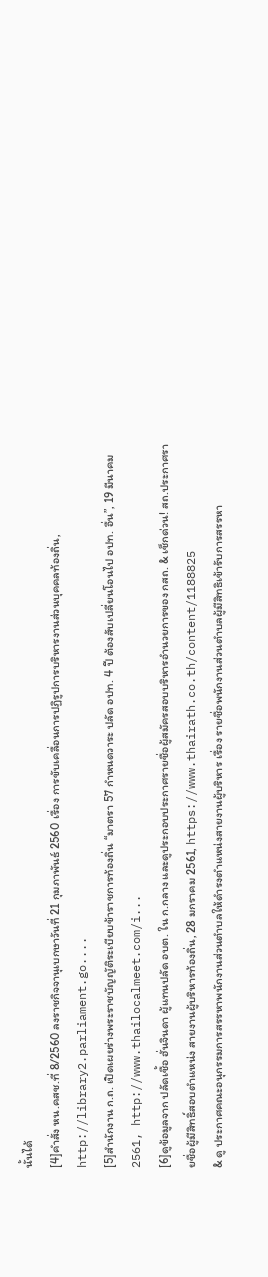นั้นได้
[4]คำสั่ง หน.คสช.ที่ 8/2560 ลงราชกิจจานุเบกษาวันที่ 21 กุมภาพันธ์ 2560 เรื่อง การขับเคลื่อนการปฏิรูปการบริหารงานส่วนบุคคลท้องถิ่น, http://library2.parliament.go....
[5]สำนักงาน ก.ถ. เปิดเผยร่างพระราชบัญญัติระเบียบข้าราชการท้องถิ่น “มาตรา 57 กำหนดวาระ ปลัด อปท. 4 ปี ต้องสับเปลี่ยนโอนไป อปท. อื่น”, 19 มีนาคม 2561, http://www.thailocalmeet.com/i...
[6]ดูข้อมูลจาก ปลัดเชื้อ ฮั่นจินดา ผู้แทนปลัด อบต. ใน ก.กลาง และดูประกอบประกาศรายชื่อผู้สมัครสอบบริหารอำนวยการของ กสถ. & เช็กด่วน! สถ.ประกาศรายชื่อผู้มีสิทธิ์สอบตำแหน่ง สายงานผู้บริหารท้องถิ่น, 28 มกราคม 2561, https://www.thairath.co.th/content/1188825
& ดู ประกาศคณะอนุกรรมการสรรหาพนักงานส่วนตำบลให้ดำรงตำแหน่งสายงานผู้บริหาร เรื่อง รายชื่อพนักงานส่วนตำบลผู้มีสิทธิเข้ารับการสรรหา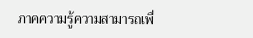ภาคความรู้ความสามารถเพื่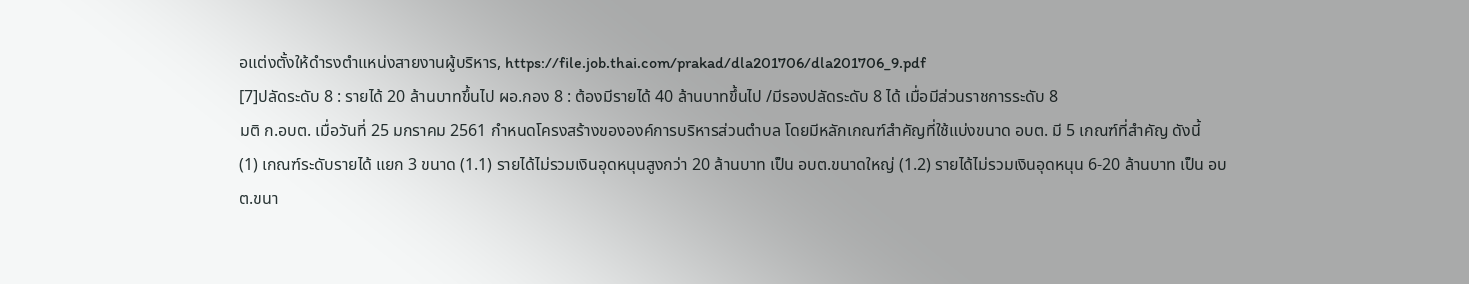อแต่งตั้งให้ดำรงตำแหน่งสายงานผู้บริหาร, https://file.job.thai.com/prakad/dla201706/dla201706_9.pdf
[7]ปลัดระดับ 8 : รายได้ 20 ล้านบาทขึ้นไป ผอ.กอง 8 : ต้องมีรายได้ 40 ล้านบาทขึ้นไป /มีรองปลัดระดับ 8 ได้ เมื่อมีส่วนราชการระดับ 8
มติ ก.อบต. เมื่อวันที่ 25 มกราคม 2561 กำหนดโครงสร้างขององค์การบริหารส่วนตำบล โดยมีหลักเกณฑ์สำคัญที่ใช้แบ่งขนาด อบต. มี 5 เกณฑ์ที่สำคัญ ดังนี้
(1) เกณฑ์ระดับรายได้ แยก 3 ขนาด (1.1) รายได้ไม่รวมเงินอุดหนุนสูงกว่า 20 ล้านบาท เป็น อบต.ขนาดใหญ่ (1.2) รายได้ไม่รวมเงินอุดหนุน 6-20 ล้านบาท เป็น อบต.ขนา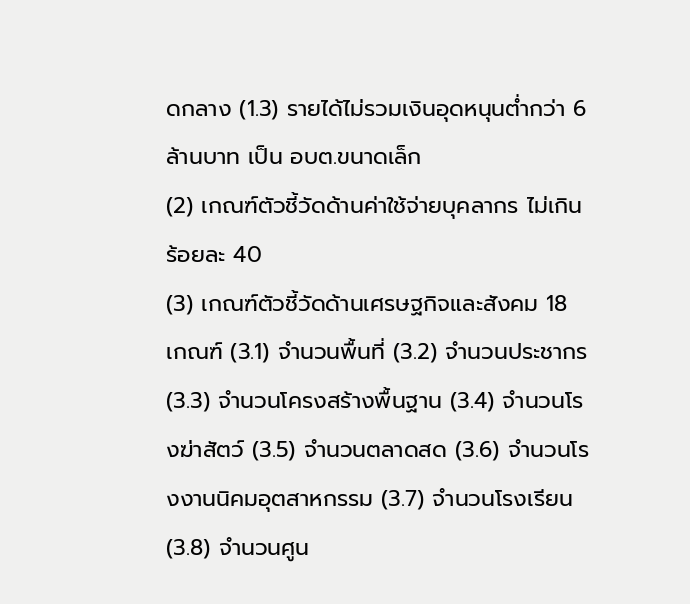ดกลาง (1.3) รายได้ไม่รวมเงินอุดหนุนต่ำกว่า 6 ล้านบาท เป็น อบต.ขนาดเล็ก
(2) เกณฑ์ตัวชี้วัดด้านค่าใช้จ่ายบุคลากร ไม่เกินร้อยละ 40
(3) เกณฑ์ตัวชี้วัดด้านเศรษฐกิจและสังคม 18 เกณฑ์ (3.1) จำนวนพื้นที่ (3.2) จำนวนประชากร (3.3) จำนวนโครงสร้างพื้นฐาน (3.4) จำนวนโรงฆ่าสัตว์ (3.5) จำนวนตลาดสด (3.6) จำนวนโรงงานนิคมอุตสาหกรรม (3.7) จำนวนโรงเรียน (3.8) จำนวนศูน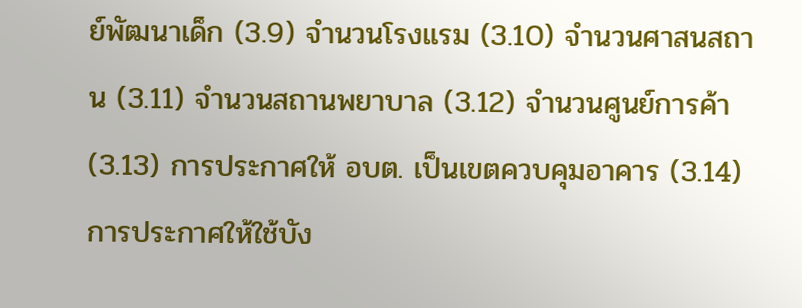ย์พัฒนาเด็ก (3.9) จำนวนโรงแรม (3.10) จำนวนศาสนสถาน (3.11) จำนวนสถานพยาบาล (3.12) จำนวนศูนย์การค้า (3.13) การประกาศให้ อบต. เป็นเขตควบคุมอาคาร (3.14) การประกาศให้ใช้บัง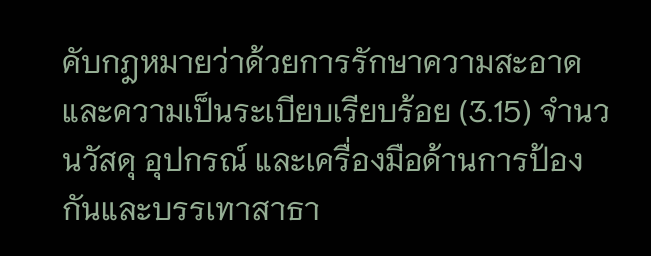คับกฎหมายว่าด้วยการรักษาความสะอาดและความเป็นระเบียบเรียบร้อย (3.15) จำนวนวัสดุ อุปกรณ์ และเครื่องมือด้านการป้องกันและบรรเทาสาธา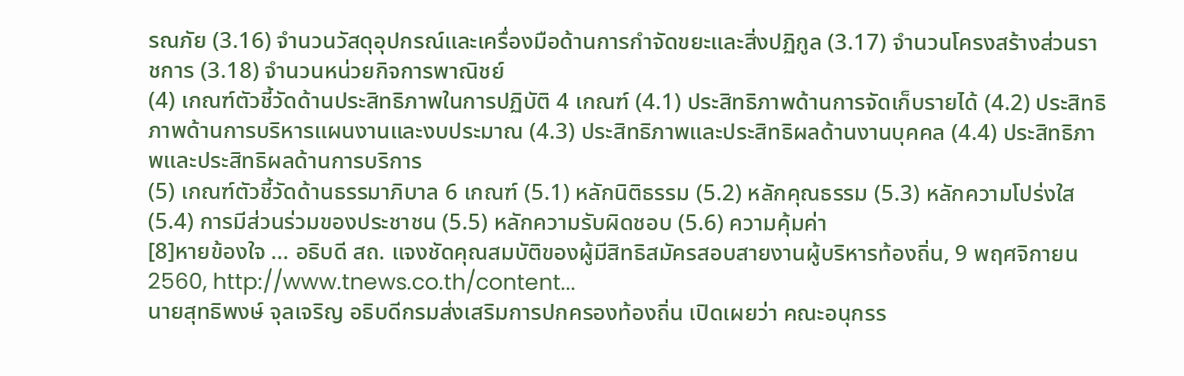รณภัย (3.16) จำนวนวัสดุอุปกรณ์และเครื่องมือด้านการกำจัดขยะและสิ่งปฏิกูล (3.17) จำนวนโครงสร้างส่วนราชการ (3.18) จำนวนหน่วยกิจการพาณิชย์
(4) เกณฑ์ตัวชี้วัดด้านประสิทธิภาพในการปฏิบัติ 4 เกณฑ์ (4.1) ประสิทธิภาพด้านการจัดเก็บรายได้ (4.2) ประสิทธิภาพด้านการบริหารแผนงานและงบประมาณ (4.3) ประสิทธิภาพและประสิทธิผลด้านงานบุคคล (4.4) ประสิทธิภาพและประสิทธิผลด้านการบริการ
(5) เกณฑ์ตัวชี้วัดด้านธรรมาภิบาล 6 เกณฑ์ (5.1) หลักนิติธรรม (5.2) หลักคุณธรรม (5.3) หลักความโปร่งใส (5.4) การมีส่วนร่วมของประชาชน (5.5) หลักความรับผิดชอบ (5.6) ความคุ้มค่า
[8]หายข้องใจ ... อธิบดี สถ. แจงชัดคุณสมบัติของผู้มีสิทธิสมัครสอบสายงานผู้บริหารท้องถิ่น, 9 พฤศจิกายน 2560, http://www.tnews.co.th/content...
นายสุทธิพงษ์ จุลเจริญ อธิบดีกรมส่งเสริมการปกครองท้องถิ่น เปิดเผยว่า คณะอนุกรร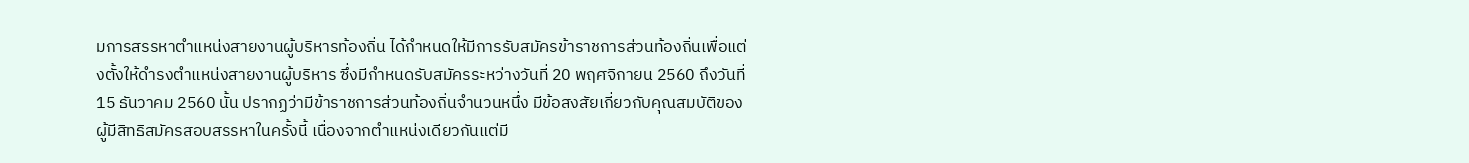มการสรรหาตำแหน่งสายงานผู้บริหารท้องถิ่น ได้กำหนดให้มีการรับสมัครข้าราชการส่วนท้องถิ่นเพื่อแต่งตั้งให้ดำรงตำแหน่งสายงานผู้บริหาร ซึ่งมีกำหนดรับสมัครระหว่างวันที่ 20 พฤศจิกายน 2560 ถึงวันที่ 15 ธันวาคม 2560 นั้น ปรากฏว่ามีข้าราชการส่วนท้องถิ่นจำนวนหนึ่ง มีข้อสงสัยเกี่ยวกับคุณสมบัติของผู้มีสิทธิสมัครสอบสรรหาในครั้งนี้ เนื่องจากตำแหน่งเดียวกันแต่มี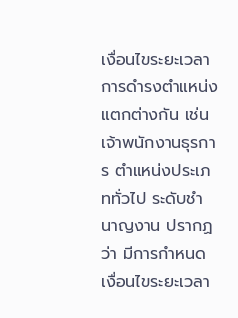เงื่อนไขระยะเวลาการดำรงตำแหน่งแตกต่างกัน เช่น เจ้าพนักงานธุรการ ตำแหน่งประเภททั่วไป ระดับชำนาญงาน ปรากฏว่า มีการกำหนดเงื่อนไขระยะเวลา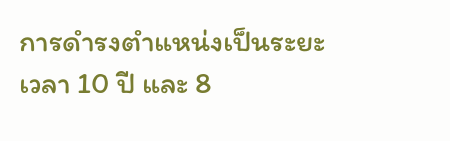การดำรงตำแหน่งเป็นระยะเวลา 10 ปี และ 8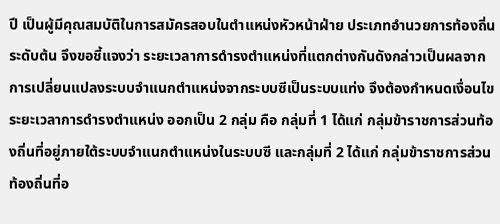ปี เป็นผู้มีคุณสมบัติในการสมัครสอบในตำแหน่งหัวหน้าฝ่าย ประเภทอำนวยการท้องถิ่น ระดับต้น จึงขอชี้แจงว่า ระยะเวลาการดำรงตำแหน่งที่แตกต่างกันดังกล่าวเป็นผลจากการเปลี่ยนแปลงระบบจำแนกตำแหน่งจากระบบซีเป็นระบบแท่ง จึงต้องกำหนดเงื่อนไขระยะเวลาการดำรงตำแหน่ง ออกเป็น 2 กลุ่ม คือ กลุ่มที่ 1 ได้แก่ กลุ่มข้าราชการส่วนท้องถิ่นที่อยู่ภายใต้ระบบจำแนกตำแหน่งในระบบซี และกลุ่มที่ 2 ได้แก่ กลุ่มข้าราชการส่วนท้องถิ่นที่อ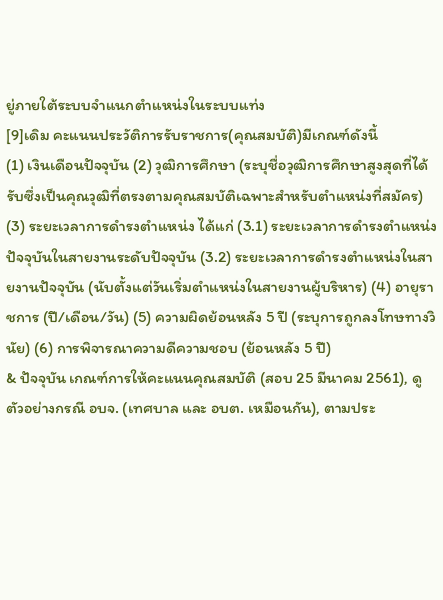ยู่ภายใต้ระบบจำแนกตำแหน่งในระบบแท่ง
[9]เดิม คะแนนประวัติการรับราชการ(คุณสมบัติ)มีเกณฑ์ดังนี้
(1) เงินเดือนปัจจุบัน (2) วุฒิการศึกษา (ระบุชื่อวุฒิการศึกษาสูงสุดที่ได้รับซึ่งเป็นคุณวุฒิที่ตรงตามคุณสมบัติเฉพาะสำหรับตำแหน่งที่สมัคร) (3) ระยะเวลาการดำรงตำแหน่ง ได้แก่ (3.1) ระยะเวลาการดำรงตำแหน่งปัจจุบันในสายงานระดับปัจจุบัน (3.2) ระยะเวลาการดำรงตำแหน่งในสายงานปัจจุบัน (นับตั้งแต่วันเริ่มตำแหน่งในสายงานผู้บริหาร) (4) อายุราชการ (ปี/เดือน/วัน) (5) ความผิดย้อนหลัง 5 ปี (ระบุการถูกลงโทษทางวินัย) (6) การพิจารณาความดีความชอบ (ย้อนหลัง 5 ปี)
& ปัจจุบัน เกณฑ์การให้คะแนนคุณสมบัติ (สอบ 25 มีนาคม 2561), ดูตัวอย่างกรณี อบจ. (เทศบาล และ อบต. เหมือนกัน), ตามประ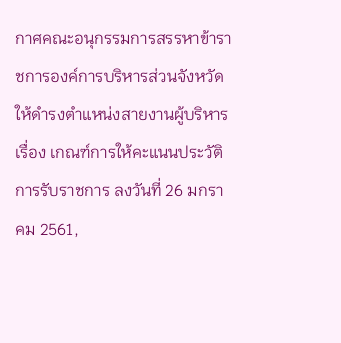กาศคณะอนุกรรมการสรรหาข้าราชการองค์การบริหารส่วนจังหวัดให้ดำรงตำแหน่งสายงานผู้บริหาร เรื่อง เกณฑ์การให้คะแนนประวัติการรับราชการ ลงวันที่ 26 มกราคม 2561,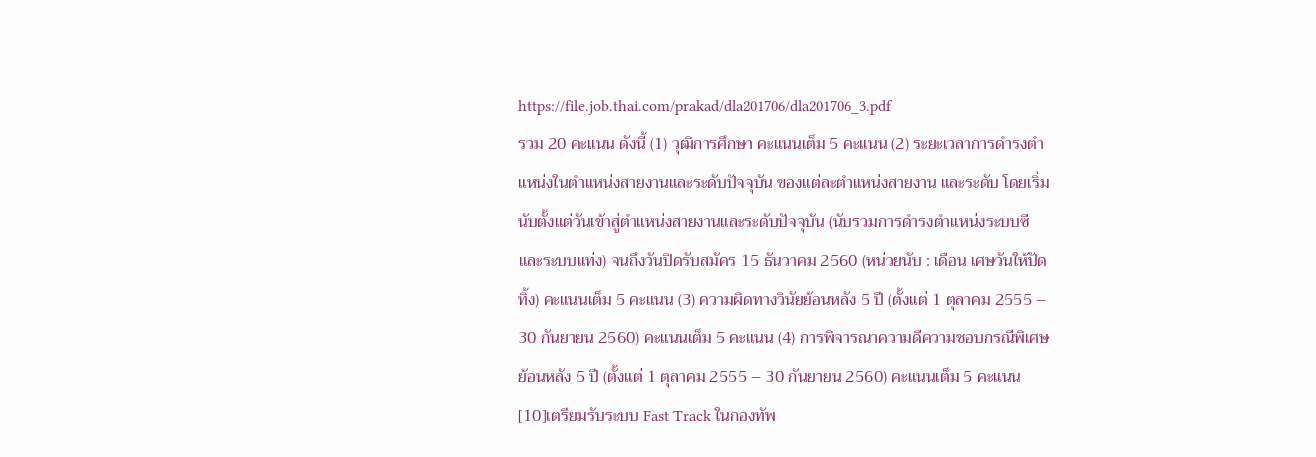https://file.job.thai.com/prakad/dla201706/dla201706_3.pdf
รวม 20 คะแนน ดังนี้ (1) วุฒิการศึกษา คะแนนเต็ม 5 คะแนน (2) ระยะเวลาการดำรงตำแหน่งในตำแหน่งสายงานและระดับปัจจุบัน ของแต่ละตำแหน่งสายงาน และระดับ โดยเริ่มนับตั้งแต่วันเข้าสู่ตำแหน่งสายงานและระดับปัจจุบัน (นับรวมการดำรงตำแหน่งระบบซีและระบบแท่ง) จนถึงวันปิดรับสมัคร 15 ธันวาคม 2560 (หน่วยนับ : เดือน เศษวันให้ปัดทิ้ง) คะแนนเต็ม 5 คะแนน (3) ความผิดทางวินัยย้อนหลัง 5 ปี (ตั้งแต่ 1 ตุลาคม 2555 – 30 กันยายน 2560) คะแนนเต็ม 5 คะแนน (4) การพิจารณาความดีความชอบกรณีพิเศษย้อนหลัง 5 ปี (ตั้งแต่ 1 ตุลาคม 2555 – 30 กันยายน 2560) คะแนนเต็ม 5 คะแนน
[10]เตรียมรับระบบ Fast Track ในกองทัพ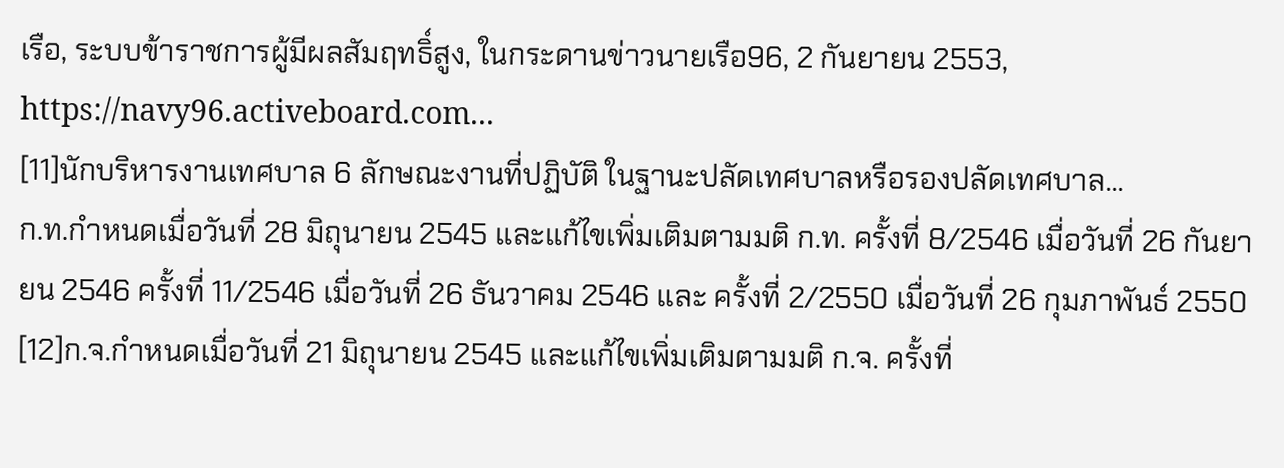เรือ, ระบบข้าราชการผู้มีผลสัมฤทธิ์สูง, ในกระดานข่าวนายเรือ96, 2 กันยายน 2553, https://navy96.activeboard.com...
[11]นักบริหารงานเทศบาล 6 ลักษณะงานที่ปฏิบัติ ในฐานะปลัดเทศบาลหรือรองปลัดเทศบาล...
ก.ท.กำหนดเมื่อวันที่ 28 มิถุนายน 2545 และแก้ไขเพิ่มเติมตามมติ ก.ท. ครั้งที่ 8/2546 เมื่อวันที่ 26 กันยายน 2546 ครั้งที่ 11/2546 เมื่อวันที่ 26 ธันวาคม 2546 และ ครั้งที่ 2/2550 เมื่อวันที่ 26 กุมภาพันธ์ 2550
[12]ก.จ.กำหนดเมื่อวันที่ 21 มิถุนายน 2545 และแก้ไขเพิ่มเติมตามมติ ก.จ. ครั้งที่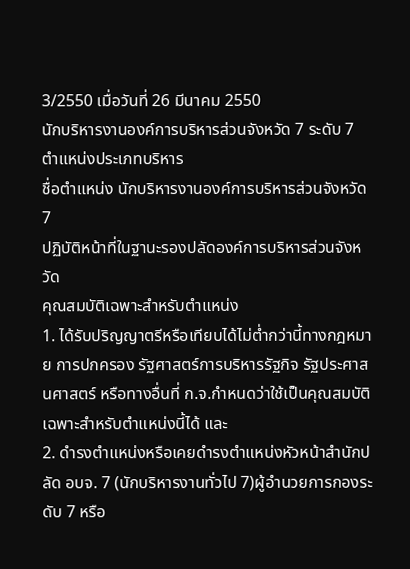3/2550 เมื่อวันที่ 26 มีนาคม 2550
นักบริหารงานองค์การบริหารส่วนจังหวัด 7 ระดับ 7 ตำแหน่งประเภทบริหาร
ชื่อตำแหน่ง นักบริหารงานองค์การบริหารส่วนจังหวัด 7
ปฏิบัติหน้าที่ในฐานะรองปลัดองค์การบริหารส่วนจังหวัด
คุณสมบัติเฉพาะสำหรับตำแหน่ง
1. ได้รับปริญญาตรีหรือเทียบได้ไม่ต่ำกว่านี้ทางกฎหมาย การปกครอง รัฐศาสตร์การบริหารรัฐกิจ รัฐประศาสนศาสตร์ หรือทางอื่นที่ ก.จ.กำหนดว่าใช้เป็นคุณสมบัติเฉพาะสำหรับตำแหน่งนี้ได้ และ
2. ดำรงตำแหน่งหรือเคยดำรงตำแหน่งหัวหน้าสำนักปลัด อบจ. 7 (นักบริหารงานทั่วไป 7)ผู้อำนวยการกองระดับ 7 หรือ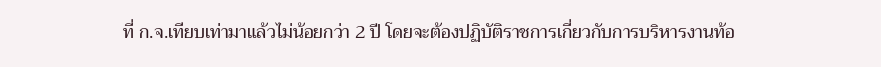ที่ ก.จ.เทียบเท่ามาแล้วไม่น้อยกว่า 2 ปี โดยจะต้องปฏิบัติราชการเกี่ยวกับการบริหารงานท้อ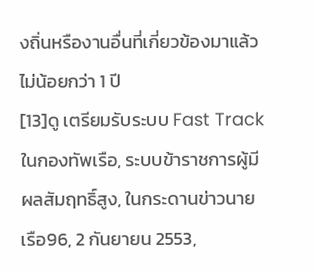งถิ่นหรืองานอื่นที่เกี่ยวข้องมาแล้วไม่น้อยกว่า 1 ปี
[13]ดู เตรียมรับระบบ Fast Track ในกองทัพเรือ, ระบบข้าราชการผู้มีผลสัมฤทธิ์สูง, ในกระดานข่าวนายเรือ96, 2 กันยายน 2553,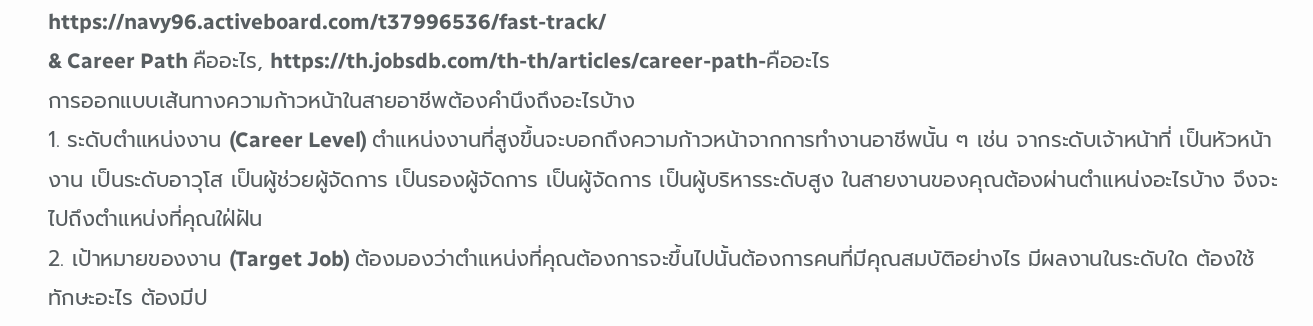https://navy96.activeboard.com/t37996536/fast-track/
& Career Path คืออะไร, https://th.jobsdb.com/th-th/articles/career-path-คืออะไร
การออกแบบเส้นทางความก้าวหน้าในสายอาชีพต้องคำนึงถึงอะไรบ้าง
1. ระดับตำแหน่งงาน (Career Level) ตำแหน่งงานที่สูงขึ้นจะบอกถึงความก้าวหน้าจากการทำงานอาชีพนั้น ๆ เช่น จากระดับเจ้าหน้าที่ เป็นหัวหน้างาน เป็นระดับอาวุโส เป็นผู้ช่วยผู้จัดการ เป็นรองผู้จัดการ เป็นผู้จัดการ เป็นผู้บริหารระดับสูง ในสายงานของคุณต้องผ่านตำแหน่งอะไรบ้าง จึงจะไปถึงตำแหน่งที่คุณใฝ่ฝัน
2. เป้าหมายของงาน (Target Job) ต้องมองว่าตำแหน่งที่คุณต้องการจะขึ้นไปนั้นต้องการคนที่มีคุณสมบัติอย่างไร มีผลงานในระดับใด ต้องใช้ทักษะอะไร ต้องมีป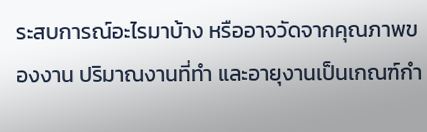ระสบการณ์อะไรมาบ้าง หรืออาจวัดจากคุณภาพของงาน ปริมาณงานที่ทำ และอายุงานเป็นเกณฑ์กำ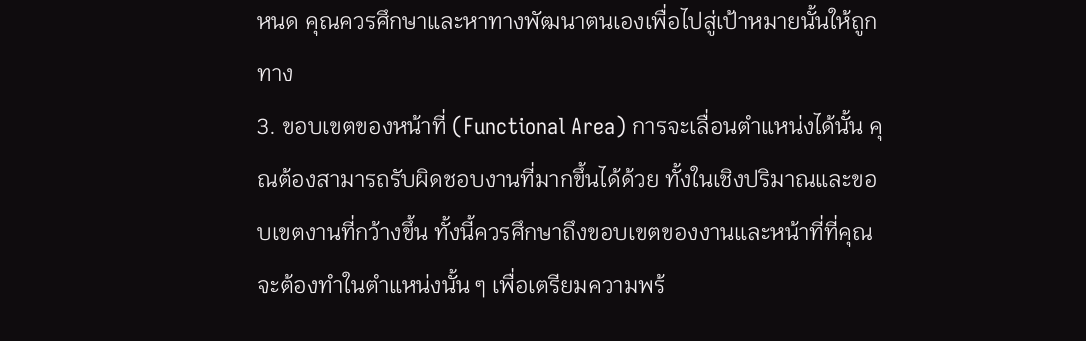หนด คุณควรศึกษาและหาทางพัฒนาตนเองเพื่อไปสู่เป้าหมายนั้นให้ถูกทาง
3. ขอบเขตของหน้าที่ (Functional Area) การจะเลื่อนตำแหน่งได้นั้น คุณต้องสามารถรับผิดชอบงานที่มากขึ้นได้ด้วย ทั้งในเชิงปริมาณและขอบเขตงานที่กว้างขึ้น ทั้งนี้ควรศึกษาถึงขอบเขตของงานและหน้าที่ที่คุณจะต้องทำในตำแหน่งนั้น ๆ เพื่อเตรียมความพร้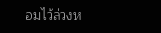อมไว้ล่วงห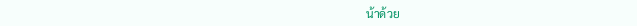น้าด้วย